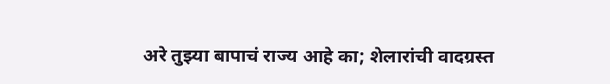अरे तुझ्या बापाचं राज्य आहे का; शेलारांची वादग्रस्त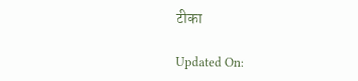टीका

Updated On: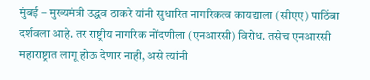मुंबई – मुख्यमंत्री उद्धव ठाकरे यांनी सुधारित नागरिकत्व कायद्याला (सीएए) पाठिंबा दर्शवला आहे. तर राष्ट्रीय नागरिक नोंदणीला (एनआरसी) विरोध. तसेच एनआरसी महाराष्ट्रात लागू होऊ देणार नाही, असे त्यांनी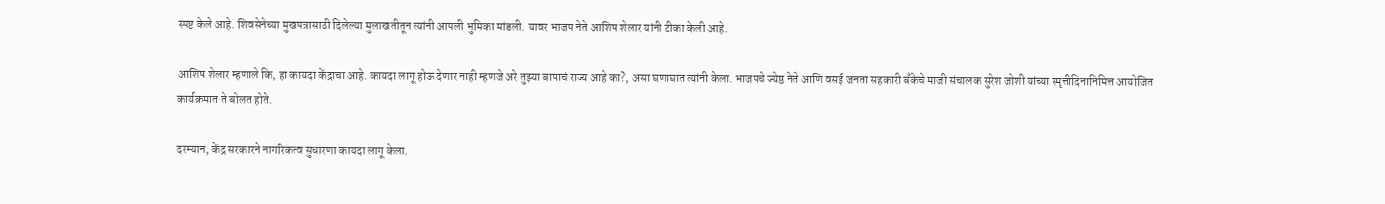स्पष्ट केले आहे. शिवसेनेच्या मुखपत्रासाठी दिलेल्या मुलाखतीतून त्यांनी आपली भुमिका मांडली. यावर भाजप नेते आशिष शेलार यांनी टीका केली आहे.

आशिष शेलार म्हणाले कि, हा कायदा केंद्राचा आहे. कायदा लागू होऊ देणार नाही म्हणजे अरे तुझ्या बापाचं राज्य आहे का?, असा घणाघात त्यांनी केला. भाजपचे ज्येष्ठ नेते आणि वसई जनता सहकारी बँकेचे माजी संचालक सुरेश जोशी यांच्या स्मृत्तीदिनानिमित्त आयोजित कार्यक्रमात ते बोलत होते.

दरम्यान, केंद्र सरकारने नागरिकत्व सुधारणा कायदा लागू केला.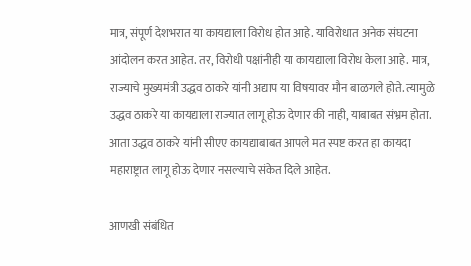मात्र, संपूर्ण देशभरात या कायद्याला विरोध होत आहे. याविरोधात अनेक संघटना आंदोलन करत आहेत. तर, विरोधी पक्षांनीही या कायद्याला विरोध केला आहे. मात्र, राज्याचे मुख्यमंत्री उद्धव ठाकरे यांनी अद्याप या विषयावर मौन बाळगले होते. त्यामुळे उद्धव ठाकरे या कायद्याला राज्यात लागू होऊ देणार की नाही, याबाबत संभ्रम होता. आता उद्धव ठाकरे यांनी सीएए कायद्याबाबत आपले मत स्पष्ट करत हा कायदा महाराष्ट्रात लागू होऊ देणार नसल्याचे संकेत दिले आहेत.

आणखी संबंधित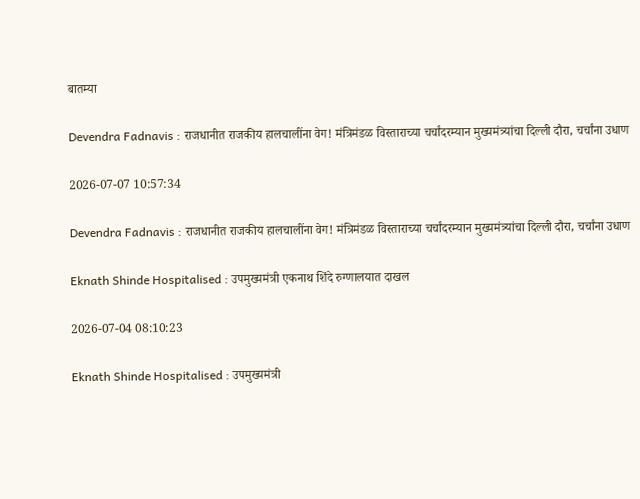बातम्या

Devendra Fadnavis : राजधानीत राजकीय हालचालींना वेग! मंत्रिमंडळ विस्ताराच्या चर्चांदरम्यान मुख्यमंत्र्यांचा दिल्ली दौरा, चर्चांना उधाण

2026-07-07 10:57:34

Devendra Fadnavis : राजधानीत राजकीय हालचालींना वेग! मंत्रिमंडळ विस्ताराच्या चर्चांदरम्यान मुख्यमंत्र्यांचा दिल्ली दौरा, चर्चांना उधाण

Eknath Shinde Hospitalised : उपमुख्यमंत्री एकनाथ शिंदे रुग्णालयात दाखल

2026-07-04 08:10:23

Eknath Shinde Hospitalised : उपमुख्यमंत्री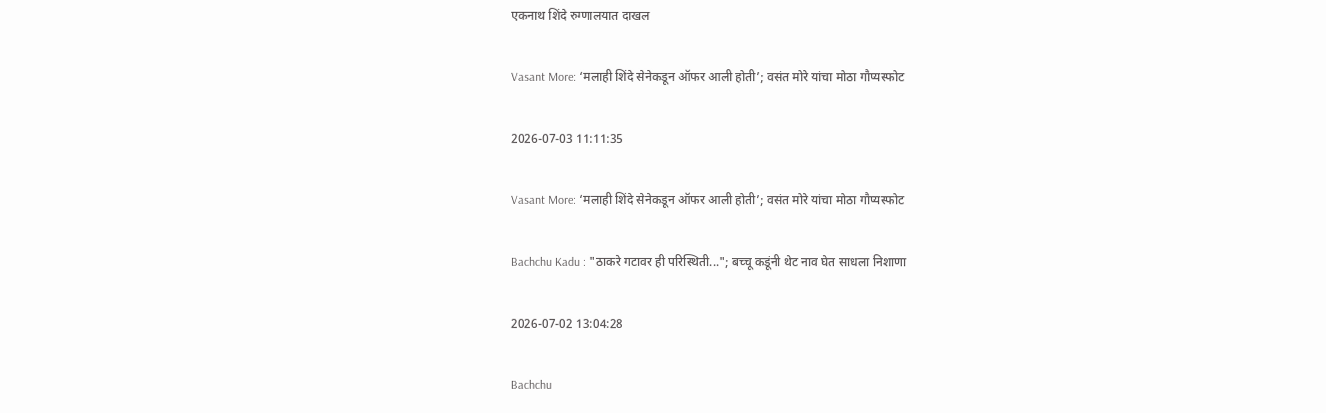एकनाथ शिंदे रुग्णालयात दाखल

Vasant More: ‘मलाही शिंदे सेनेकडून ऑफर आली होती’; वसंत मोरे यांचा मोठा गौप्यस्फोट

2026-07-03 11:11:35

Vasant More: ‘मलाही शिंदे सेनेकडून ऑफर आली होती’; वसंत मोरे यांचा मोठा गौप्यस्फोट

Bachchu Kadu : "ठाकरे गटावर ही परिस्थिती..."; बच्चू कडूंनी थेट नाव घेत साधला निशाणा

2026-07-02 13:04:28

Bachchu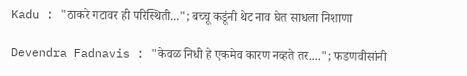Kadu : "ठाकरे गटावर ही परिस्थिती..."; बच्चू कडूंनी थेट नाव घेत साधला निशाणा

Devendra Fadnavis : "केवळ निधी हे एकमेव कारण नव्हते तर...."; फडणवीसांनी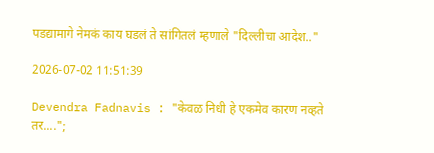पडद्यामागे नेमकं काय घडलं ते सांगितलं म्हणाले "दिल्लीचा आदेश.."

2026-07-02 11:51:39

Devendra Fadnavis : "केवळ निधी हे एकमेव कारण नव्हते तर....";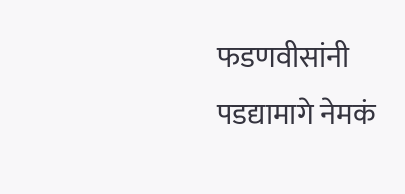फडणवीसांनी पडद्यामागे नेमकं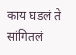काय घडलं ते सांगितलं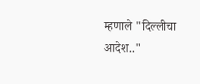म्हणाले "दिल्लीचा आदेश.."